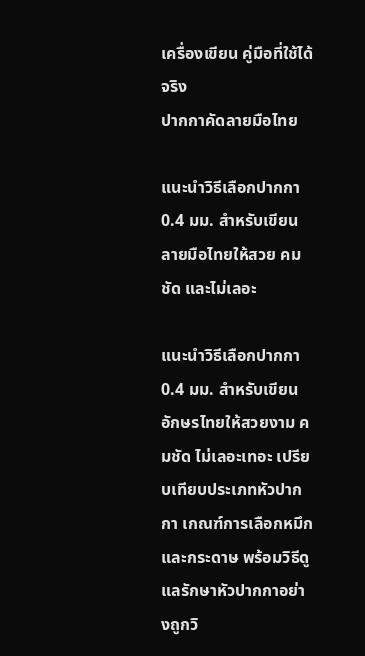เครื่องเขียน คู่มือที่ใช้ได้จริง
ปากกาคัดลายมือไทย

แนะนำวิธีเลือกปากกา 0.4 มม. สำหรับเขียนลายมือไทยให้สวย คมชัด และไม่เลอะ

แนะนำวิธีเลือกปากกา 0.4 มม. สำหรับเขียนอักษรไทยให้สวยงาม คมชัด ไม่เลอะเทอะ เปรียบเทียบประเภทหัวปากกา เกณฑ์การเลือกหมึกและกระดาษ พร้อมวิธีดูแลรักษาหัวปากกาอย่างถูกวิ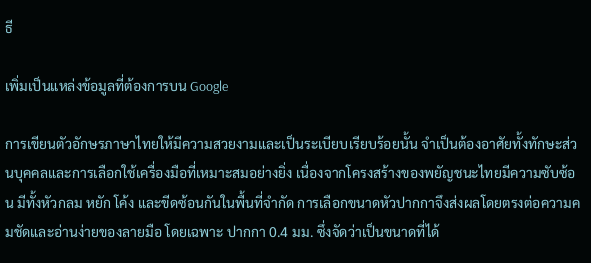ธี

เพิ่มเป็นแหล่งข้อมูลที่ต้องการบน Google

การเขียนตัวอักษรภาษาไทยให้มีความสวยงามและเป็นระเบียบเรียบร้อยนั้น จำเป็นต้องอาศัยทั้งทักษะส่วนบุคคลและการเลือกใช้เครื่องมือที่เหมาะสมอย่างยิ่ง เนื่องจากโครงสร้างของพยัญชนะไทยมีความซับซ้อน มีทั้งหัวกลม หยัก โค้ง และขีดซ้อนกันในพื้นที่จำกัด การเลือกขนาดหัวปากกาจึงส่งผลโดยตรงต่อความคมชัดและอ่านง่ายของลายมือ โดยเฉพาะ ปากกา 0.4 มม. ซึ่งจัดว่าเป็นขนาดที่ได้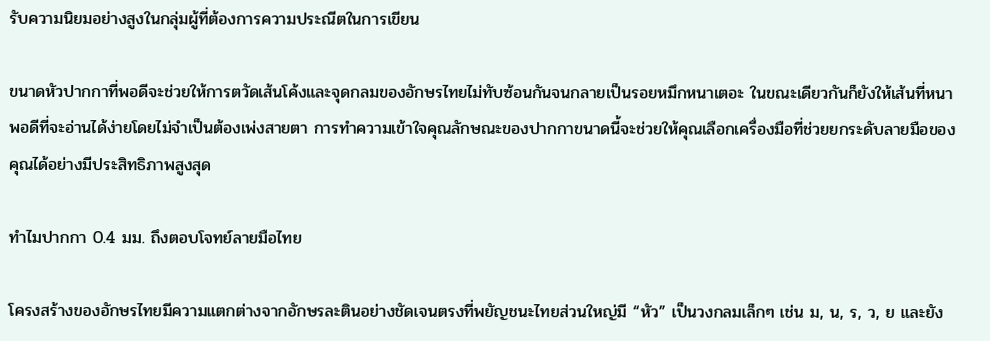รับความนิยมอย่างสูงในกลุ่มผู้ที่ต้องการความประณีตในการเขียน

ขนาดหัวปากกาที่พอดีจะช่วยให้การตวัดเส้นโค้งและจุดกลมของอักษรไทยไม่ทับซ้อนกันจนกลายเป็นรอยหมึกหนาเตอะ ในขณะเดียวกันก็ยังให้เส้นที่หนาพอดีที่จะอ่านได้ง่ายโดยไม่จำเป็นต้องเพ่งสายตา การทำความเข้าใจคุณลักษณะของปากกาขนาดนี้จะช่วยให้คุณเลือกเครื่องมือที่ช่วยยกระดับลายมือของคุณได้อย่างมีประสิทธิภาพสูงสุด

ทำไมปากกา 0.4 มม. ถึงตอบโจทย์ลายมือไทย

โครงสร้างของอักษรไทยมีความแตกต่างจากอักษรละตินอย่างชัดเจนตรงที่พยัญชนะไทยส่วนใหญ่มี “หัว” เป็นวงกลมเล็กๆ เช่น ม, น, ร, ว, ย และยัง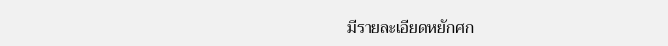มีรายละเอียดหยักศก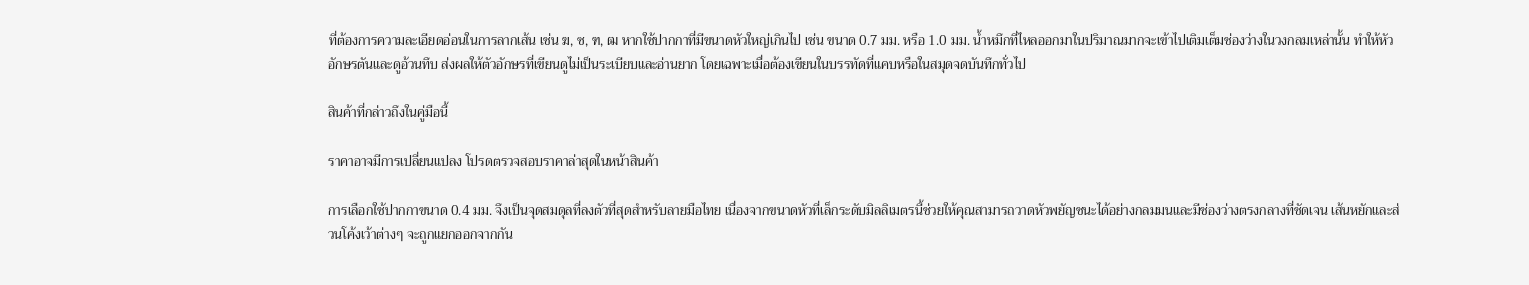ที่ต้องการความละเอียดอ่อนในการลากเส้น เช่น ฆ, ซ, ฑ, ฒ หากใช้ปากกาที่มีขนาดหัวใหญ่เกินไป เช่น ขนาด 0.7 มม. หรือ 1.0 มม. น้ำหมึกที่ไหลออกมาในปริมาณมากจะเข้าไปเติมเต็มช่องว่างในวงกลมเหล่านั้น ทำให้หัวอักษรตันและดูอ้วนทึบ ส่งผลให้ตัวอักษรที่เขียนดูไม่เป็นระเบียบและอ่านยาก โดยเฉพาะเมื่อต้องเขียนในบรรทัดที่แคบหรือในสมุดจดบันทึกทั่วไป

สินค้าที่กล่าวถึงในคู่มือนี้

ราคาอาจมีการเปลี่ยนแปลง โปรดตรวจสอบราคาล่าสุดในหน้าสินค้า

การเลือกใช้ปากกาขนาด 0.4 มม. จึงเป็นจุดสมดุลที่ลงตัวที่สุดสำหรับลายมือไทย เนื่องจากขนาดหัวที่เล็กระดับมิลลิเมตรนี้ช่วยให้คุณสามารถวาดหัวพยัญชนะได้อย่างกลมมนและมีช่องว่างตรงกลางที่ชัดเจน เส้นหยักและส่วนโค้งเว้าต่างๆ จะถูกแยกออกจากกัน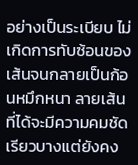อย่างเป็นระเบียบ ไม่เกิดการทับซ้อนของเส้นจนกลายเป็นก้อนหมึกหนา ลายเส้นที่ได้จะมีความคมชัด เรียวบางแต่ยังคง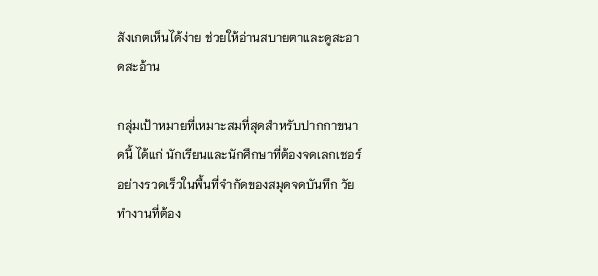สังเกตเห็นได้ง่าย ช่วยให้อ่านสบายตาและดูสะอาดสะอ้าน

กลุ่มเป้าหมายที่เหมาะสมที่สุดสำหรับปากกาขนาดนี้ ได้แก่ นักเรียนและนักศึกษาที่ต้องจดเลกเชอร์อย่างรวดเร็วในพื้นที่จำกัดของสมุดจดบันทึก วัยทำงานที่ต้อง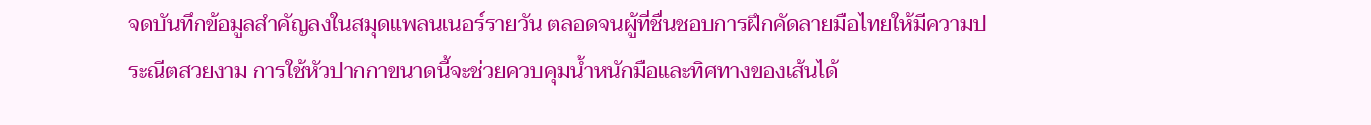จดบันทึกข้อมูลสำคัญลงในสมุดแพลนเนอร์รายวัน ตลอดจนผู้ที่ชื่นชอบการฝึกคัดลายมือไทยให้มีความประณีตสวยงาม การใช้หัวปากกาขนาดนี้จะช่วยควบคุมน้ำหนักมือและทิศทางของเส้นได้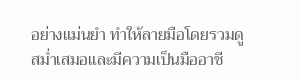อย่างแม่นยำ ทำให้ลายมือโดยรวมดูสม่ำเสมอและมีความเป็นมืออาชี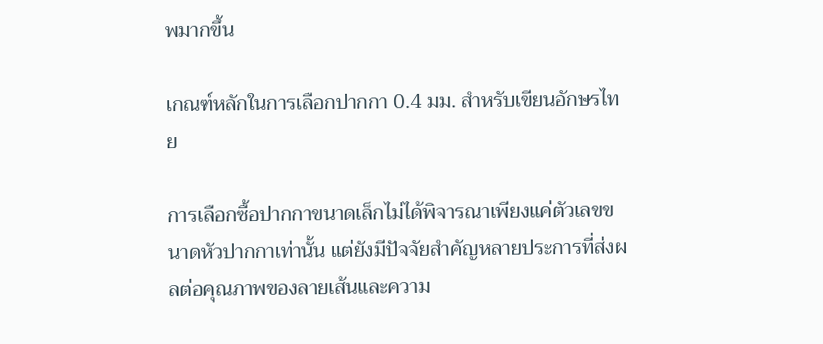พมากขึ้น

เกณฑ์หลักในการเลือกปากกา 0.4 มม. สำหรับเขียนอักษรไทย

การเลือกซื้อปากกาขนาดเล็กไม่ได้พิจารณาเพียงแค่ตัวเลขขนาดหัวปากกาเท่านั้น แต่ยังมีปัจจัยสำคัญหลายประการที่ส่งผลต่อคุณภาพของลายเส้นและความ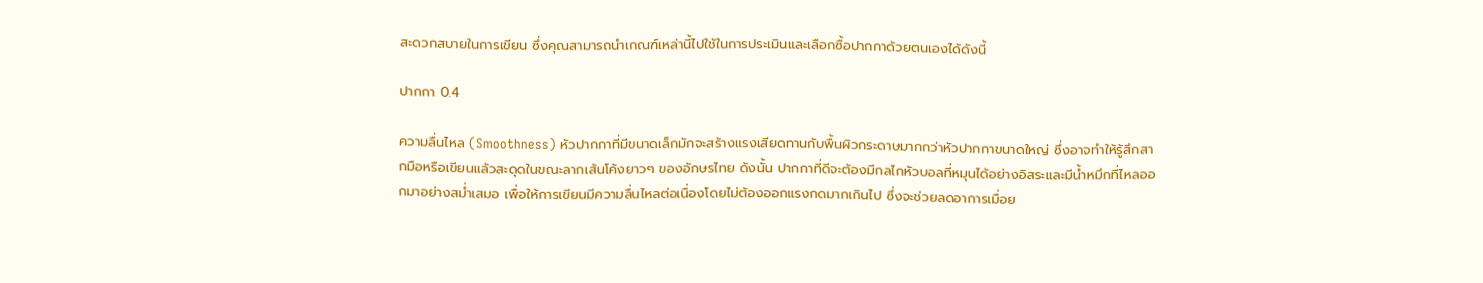สะดวกสบายในการเขียน ซึ่งคุณสามารถนำเกณฑ์เหล่านี้ไปใช้ในการประเมินและเลือกซื้อปากกาด้วยตนเองได้ดังนี้

ปากกา 0.4

ความลื่นไหล (Smoothness) หัวปากกาที่มีขนาดเล็กมักจะสร้างแรงเสียดทานกับพื้นผิวกระดาษมากกว่าหัวปากกาขนาดใหญ่ ซึ่งอาจทำให้รู้สึกสากมือหรือเขียนแล้วสะดุดในขณะลากเส้นโค้งยาวๆ ของอักษรไทย ดังนั้น ปากกาที่ดีจะต้องมีกลไกหัวบอลที่หมุนได้อย่างอิสระและมีน้ำหมึกที่ไหลออกมาอย่างสม่ำเสมอ เพื่อให้การเขียนมีความลื่นไหลต่อเนื่องโดยไม่ต้องออกแรงกดมากเกินไป ซึ่งจะช่วยลดอาการเมื่อย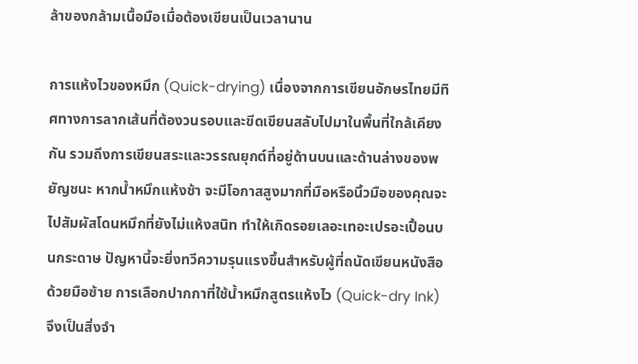ล้าของกล้ามเนื้อมือเมื่อต้องเขียนเป็นเวลานาน

การแห้งไวของหมึก (Quick-drying) เนื่องจากการเขียนอักษรไทยมีทิศทางการลากเส้นที่ต้องวนรอบและขีดเขียนสลับไปมาในพื้นที่ใกล้เคียงกัน รวมถึงการเขียนสระและวรรณยุกต์ที่อยู่ด้านบนและด้านล่างของพยัญชนะ หากน้ำหมึกแห้งช้า จะมีโอกาสสูงมากที่มือหรือนิ้วมือของคุณจะไปสัมผัสโดนหมึกที่ยังไม่แห้งสนิท ทำให้เกิดรอยเลอะเทอะเปรอะเปื้อนบนกระดาษ ปัญหานี้จะยิ่งทวีความรุนแรงขึ้นสำหรับผู้ที่ถนัดเขียนหนังสือด้วยมือซ้าย การเลือกปากกาที่ใช้น้ำหมึกสูตรแห้งไว (Quick-dry Ink) จึงเป็นสิ่งจำ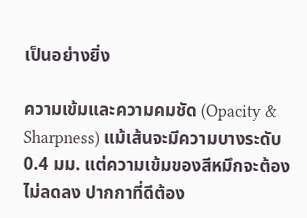เป็นอย่างยิ่ง

ความเข้มและความคมชัด (Opacity & Sharpness) แม้เส้นจะมีความบางระดับ 0.4 มม. แต่ความเข้มของสีหมึกจะต้องไม่ลดลง ปากกาที่ดีต้อง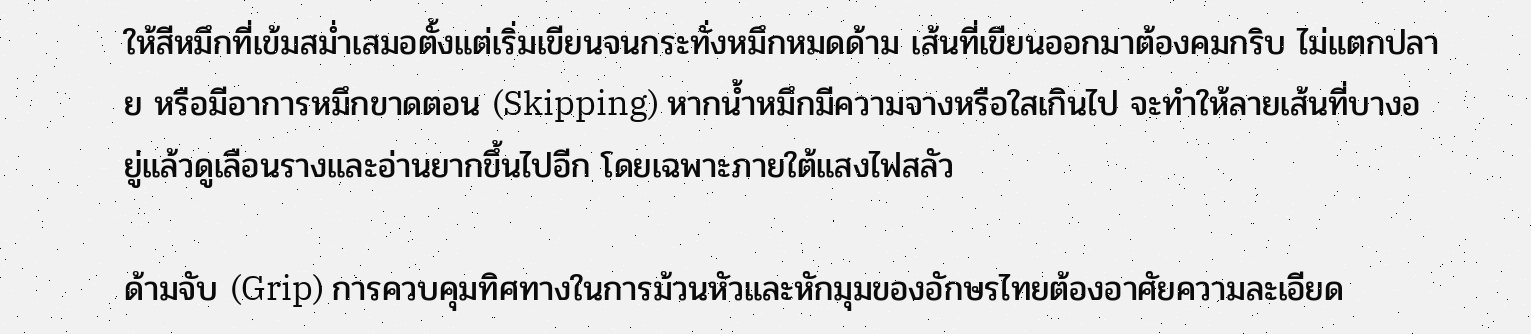ให้สีหมึกที่เข้มสม่ำเสมอตั้งแต่เริ่มเขียนจนกระทั่งหมึกหมดด้าม เส้นที่เขียนออกมาต้องคมกริบ ไม่แตกปลาย หรือมีอาการหมึกขาดตอน (Skipping) หากน้ำหมึกมีความจางหรือใสเกินไป จะทำให้ลายเส้นที่บางอยู่แล้วดูเลือนรางและอ่านยากขึ้นไปอีก โดยเฉพาะภายใต้แสงไฟสลัว

ด้ามจับ (Grip) การควบคุมทิศทางในการม้วนหัวและหักมุมของอักษรไทยต้องอาศัยความละเอียด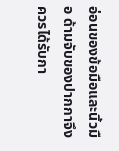อ่อนของข้อมือและนิ้วมือ ด้ามจับของปากกาจึงควรได้รับกา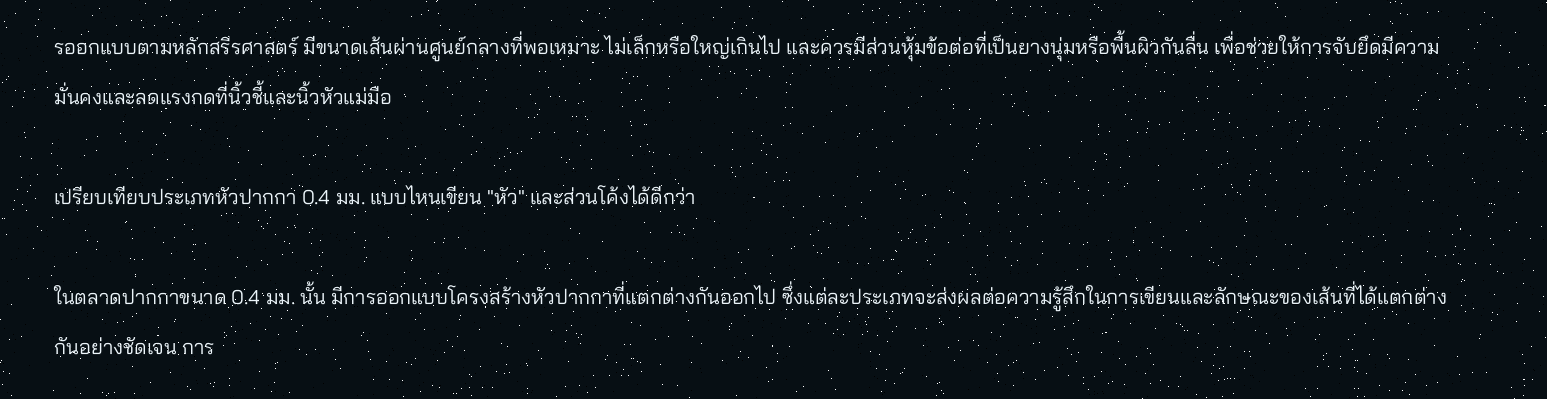รออกแบบตามหลักสรีรศาสตร์ มีขนาดเส้นผ่านศูนย์กลางที่พอเหมาะ ไม่เล็กหรือใหญ่เกินไป และควรมีส่วนหุ้มข้อต่อที่เป็นยางนุ่มหรือพื้นผิวกันลื่น เพื่อช่วยให้การจับยึดมีความมั่นคงและลดแรงกดที่นิ้วชี้และนิ้วหัวแม่มือ

เปรียบเทียบประเภทหัวปากกา 0.4 มม. แบบไหนเขียน "หัว" และส่วนโค้งได้ดีกว่า

ในตลาดปากกาขนาด 0.4 มม. นั้น มีการออกแบบโครงสร้างหัวปากกาที่แตกต่างกันออกไป ซึ่งแต่ละประเภทจะส่งผลต่อความรู้สึกในการเขียนและลักษณะของเส้นที่ได้แตกต่างกันอย่างชัดเจน การ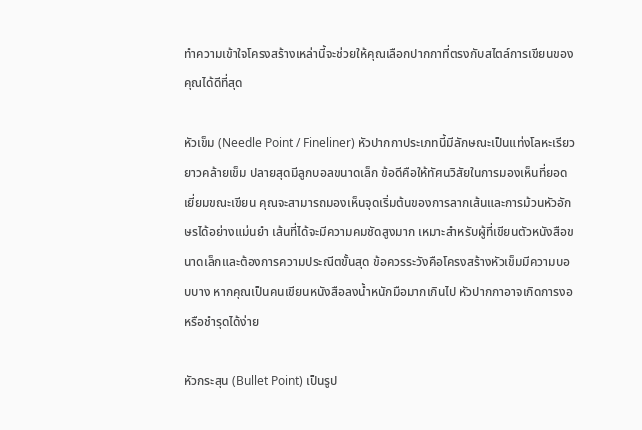ทำความเข้าใจโครงสร้างเหล่านี้จะช่วยให้คุณเลือกปากกาที่ตรงกับสไตล์การเขียนของคุณได้ดีที่สุด

หัวเข็ม (Needle Point / Fineliner) หัวปากกาประเภทนี้มีลักษณะเป็นแท่งโลหะเรียวยาวคล้ายเข็ม ปลายสุดมีลูกบอลขนาดเล็ก ข้อดีคือให้ทัศนวิสัยในการมองเห็นที่ยอดเยี่ยมขณะเขียน คุณจะสามารถมองเห็นจุดเริ่มต้นของการลากเส้นและการม้วนหัวอักษรได้อย่างแม่นยำ เส้นที่ได้จะมีความคมชัดสูงมาก เหมาะสำหรับผู้ที่เขียนตัวหนังสือขนาดเล็กและต้องการความประณีตขั้นสุด ข้อควรระวังคือโครงสร้างหัวเข็มมีความบอบบาง หากคุณเป็นคนเขียนหนังสือลงน้ำหนักมือมากเกินไป หัวปากกาอาจเกิดการงอหรือชำรุดได้ง่าย

หัวกระสุน (Bullet Point) เป็นรูป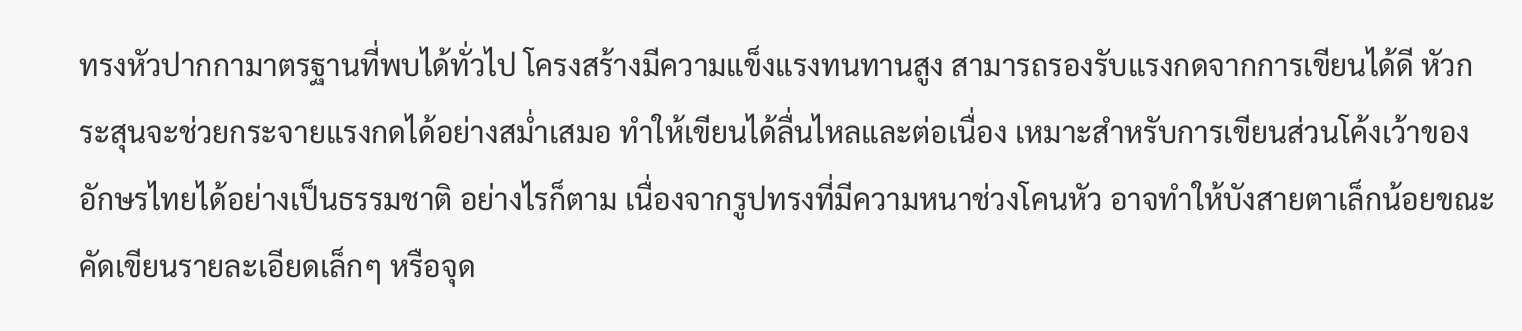ทรงหัวปากกามาตรฐานที่พบได้ทั่วไป โครงสร้างมีความแข็งแรงทนทานสูง สามารถรองรับแรงกดจากการเขียนได้ดี หัวกระสุนจะช่วยกระจายแรงกดได้อย่างสม่ำเสมอ ทำให้เขียนได้ลื่นไหลและต่อเนื่อง เหมาะสำหรับการเขียนส่วนโค้งเว้าของอักษรไทยได้อย่างเป็นธรรมชาติ อย่างไรก็ตาม เนื่องจากรูปทรงที่มีความหนาช่วงโคนหัว อาจทำให้บังสายตาเล็กน้อยขณะคัดเขียนรายละเอียดเล็กๆ หรือจุด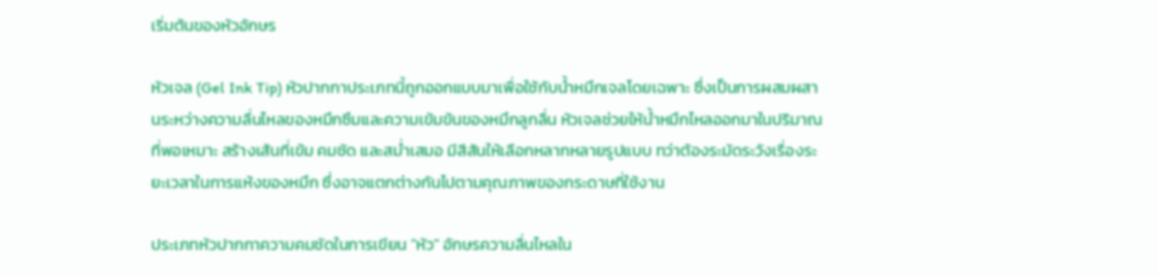เริ่มต้นของหัวอักษร

หัวเจล (Gel Ink Tip) หัวปากกาประเภทนี้ถูกออกแบบมาเพื่อใช้กับน้ำหมึกเจลโดยเฉพาะ ซึ่งเป็นการผสมผสานระหว่างความลื่นไหลของหมึกซึมและความเข้มข้นของหมึกลูกลื่น หัวเจลช่วยให้น้ำหมึกไหลออกมาในปริมาณที่พอเหมาะ สร้างเส้นที่เข้ม คมชัด และสม่ำเสมอ มีสีสันให้เลือกหลากหลายรูปแบบ ทว่าต้องระมัดระวังเรื่องระยะเวลาในการแห้งของหมึก ซึ่งอาจแตกต่างกันไปตามคุณภาพของกระดาษที่ใช้งาน

ประเภทหัวปากกาความคมชัดในการเขียน "หัว" อักษรความลื่นไหลใน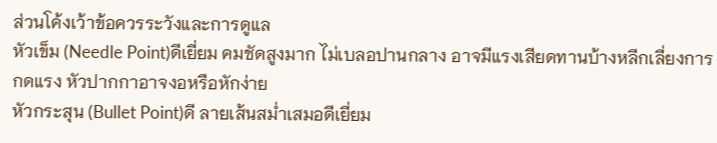ส่วนโค้งเว้าข้อควรระวังและการดูแล
หัวเข็ม (Needle Point)ดีเยี่ยม คมชัดสูงมาก ไม่เบลอปานกลาง อาจมีแรงเสียดทานบ้างหลีกเลี่ยงการกดแรง หัวปากกาอาจงอหรือหักง่าย
หัวกระสุน (Bullet Point)ดี ลายเส้นสม่ำเสมอดีเยี่ยม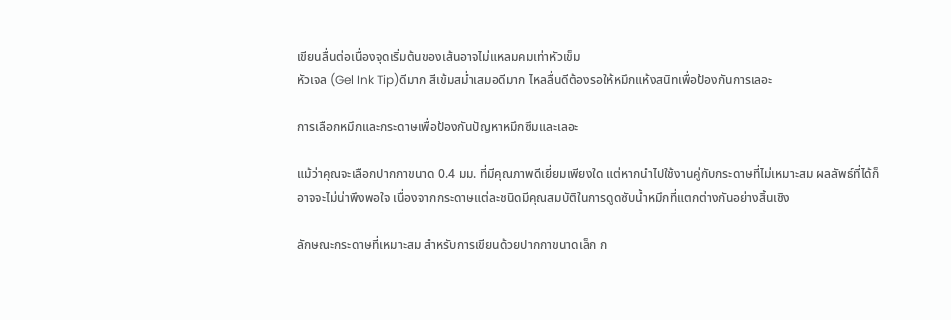เขียนลื่นต่อเนื่องจุดเริ่มต้นของเส้นอาจไม่แหลมคมเท่าหัวเข็ม
หัวเจล (Gel Ink Tip)ดีมาก สีเข้มสม่ำเสมอดีมาก ไหลลื่นดีต้องรอให้หมึกแห้งสนิทเพื่อป้องกันการเลอะ

การเลือกหมึกและกระดาษเพื่อป้องกันปัญหาหมึกซึมและเลอะ

แม้ว่าคุณจะเลือกปากกาขนาด 0.4 มม. ที่มีคุณภาพดีเยี่ยมเพียงใด แต่หากนำไปใช้งานคู่กับกระดาษที่ไม่เหมาะสม ผลลัพธ์ที่ได้ก็อาจจะไม่น่าพึงพอใจ เนื่องจากกระดาษแต่ละชนิดมีคุณสมบัติในการดูดซับน้ำหมึกที่แตกต่างกันอย่างสิ้นเชิง

ลักษณะกระดาษที่เหมาะสม สำหรับการเขียนด้วยปากกาขนาดเล็ก ก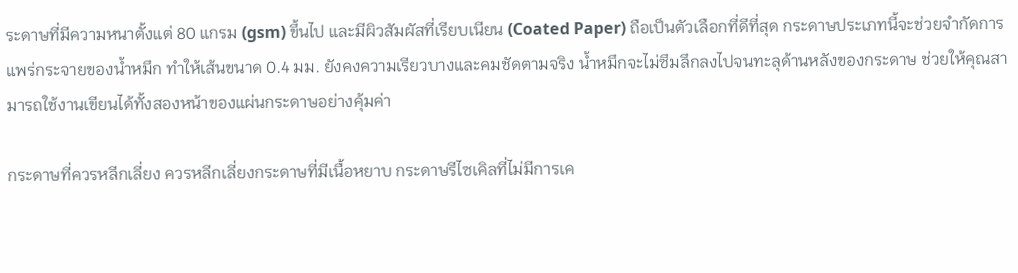ระดาษที่มีความหนาตั้งแต่ 80 แกรม (gsm) ขึ้นไป และมีผิวสัมผัสที่เรียบเนียน (Coated Paper) ถือเป็นตัวเลือกที่ดีที่สุด กระดาษประเภทนี้จะช่วยจำกัดการแพร่กระจายของน้ำหมึก ทำให้เส้นขนาด 0.4 มม. ยังคงความเรียวบางและคมชัดตามจริง น้ำหมึกจะไม่ซึมลึกลงไปจนทะลุด้านหลังของกระดาษ ช่วยให้คุณสามารถใช้งานเขียนได้ทั้งสองหน้าของแผ่นกระดาษอย่างคุ้มค่า

กระดาษที่ควรหลีกเลี่ยง ควรหลีกเลี่ยงกระดาษที่มีเนื้อหยาบ กระดาษรีไซเคิลที่ไม่มีการเค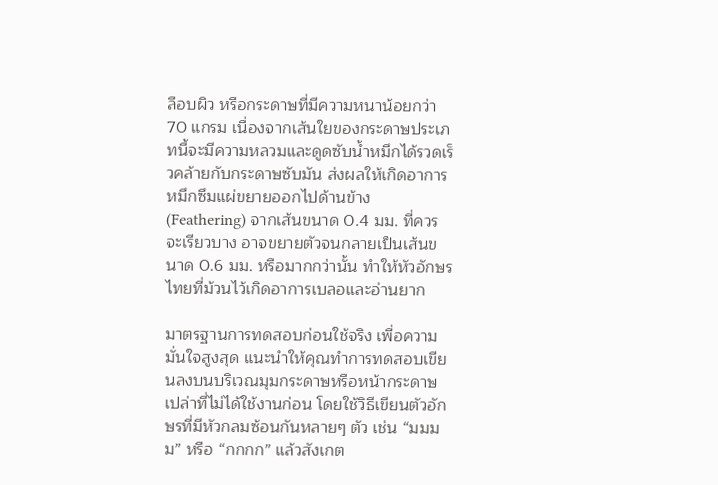ลือบผิว หรือกระดาษที่มีความหนาน้อยกว่า 70 แกรม เนื่องจากเส้นใยของกระดาษประเภทนี้จะมีความหลวมและดูดซับน้ำหมึกได้รวดเร็วคล้ายกับกระดาษซับมัน ส่งผลให้เกิดอาการหมึกซึมแผ่ขยายออกไปด้านข้าง (Feathering) จากเส้นขนาด 0.4 มม. ที่ควรจะเรียวบาง อาจขยายตัวจนกลายเป็นเส้นขนาด 0.6 มม. หรือมากกว่านั้น ทำให้หัวอักษรไทยที่ม้วนไว้เกิดอาการเบลอและอ่านยาก

มาตรฐานการทดสอบก่อนใช้จริง เพื่อความมั่นใจสูงสุด แนะนำให้คุณทำการทดสอบเขียนลงบนบริเวณมุมกระดาษหรือหน้ากระดาษเปล่าที่ไม่ได้ใช้งานก่อน โดยใช้วิธีเขียนตัวอักษรที่มีหัวกลมซ้อนกันหลายๆ ตัว เช่น “มมมม” หรือ “กกกก” แล้วสังเกต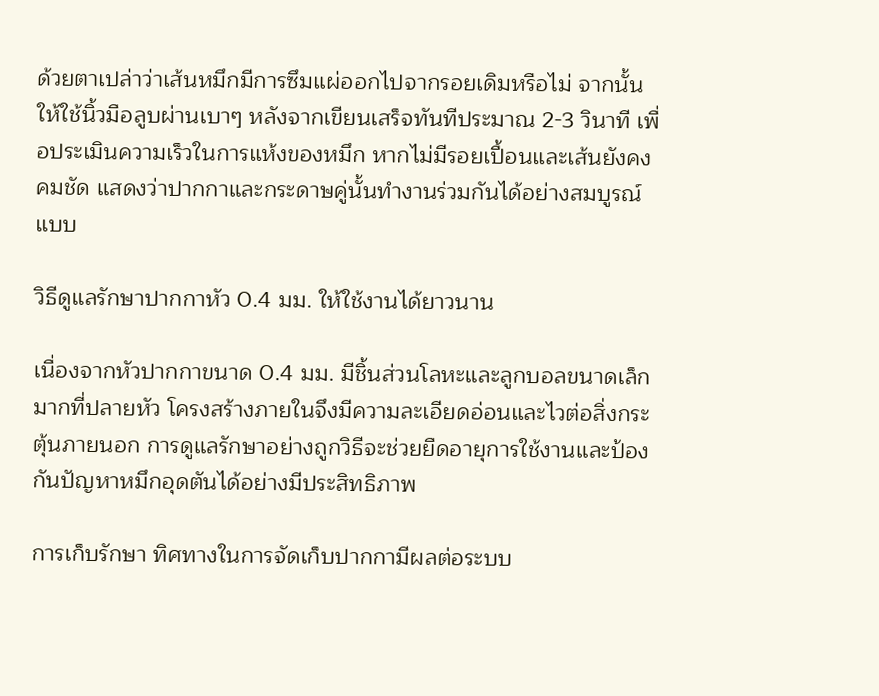ด้วยตาเปล่าว่าเส้นหมึกมีการซึมแผ่ออกไปจากรอยเดิมหรือไม่ จากนั้นให้ใช้นิ้วมือลูบผ่านเบาๆ หลังจากเขียนเสร็จทันทีประมาณ 2-3 วินาที เพื่อประเมินความเร็วในการแห้งของหมึก หากไม่มีรอยเปื้อนและเส้นยังคงคมชัด แสดงว่าปากกาและกระดาษคู่นั้นทำงานร่วมกันได้อย่างสมบูรณ์แบบ

วิธีดูแลรักษาปากกาหัว 0.4 มม. ให้ใช้งานได้ยาวนาน

เนื่องจากหัวปากกาขนาด 0.4 มม. มีชิ้นส่วนโลหะและลูกบอลขนาดเล็กมากที่ปลายหัว โครงสร้างภายในจึงมีความละเอียดอ่อนและไวต่อสิ่งกระตุ้นภายนอก การดูแลรักษาอย่างถูกวิธีจะช่วยยืดอายุการใช้งานและป้องกันปัญหาหมึกอุดตันได้อย่างมีประสิทธิภาพ

การเก็บรักษา ทิศทางในการจัดเก็บปากกามีผลต่อระบบ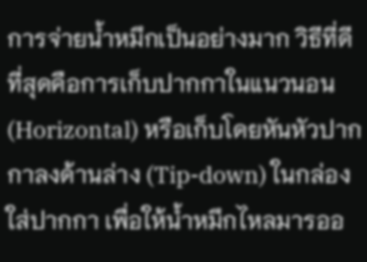การจ่ายน้ำหมึกเป็นอย่างมาก วิธีที่ดีที่สุดคือการเก็บปากกาในแนวนอน (Horizontal) หรือเก็บโดยหันหัวปากกาลงด้านล่าง (Tip-down) ในกล่องใส่ปากกา เพื่อให้น้ำหมึกไหลมารออ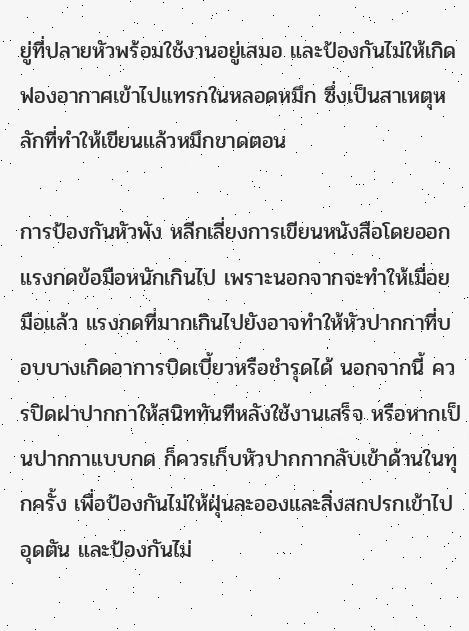ยู่ที่ปลายหัวพร้อมใช้งานอยู่เสมอ และป้องกันไม่ให้เกิดฟองอากาศเข้าไปแทรกในหลอดหมึก ซึ่งเป็นสาเหตุหลักที่ทำให้เขียนแล้วหมึกขาดตอน

การป้องกันหัวพัง หลีกเลี่ยงการเขียนหนังสือโดยออกแรงกดข้อมือหนักเกินไป เพราะนอกจากจะทำให้เมื่อยมือแล้ว แรงกดที่มากเกินไปยังอาจทำให้หัวปากกาที่บอบบางเกิดอาการบิดเบี้ยวหรือชำรุดได้ นอกจากนี้ ควรปิดฝาปากกาให้สนิททันทีหลังใช้งานเสร็จ หรือหากเป็นปากกาแบบกด ก็ควรเก็บหัวปากกากลับเข้าด้านในทุกครั้ง เพื่อป้องกันไม่ให้ฝุ่นละอองและสิ่งสกปรกเข้าไปอุดตัน และป้องกันไม่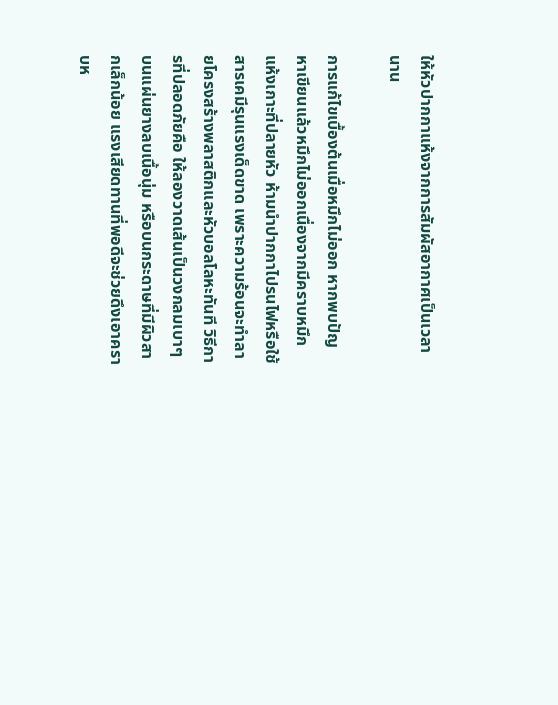ให้หัวปากกาแห้งจากการสัมผัสอากาศเป็นเวลานาน

การแก้ไขเบื้องต้นเมื่อหมึกไม่ออก หากพบปัญหาเขียนแล้วหมึกไม่ออกเนื่องจากมีคราบหมึกแห้งเกาะที่ปลายหัว ห้ามนำปากกาไปรนไฟหรือใช้สารเคมีรุนแรงเด็ดขาด เพราะความร้อนจะทำลายโครงสร้างพลาสติกและหัวบอลโลหะทันที วิธีการที่ปลอดภัยคือ ให้ลองวาดเส้นเป็นวงกลมเบาๆ บนแผ่นยางลบเนื้อนุ่ม หรือบนกระดาษที่มีผิวสากเล็กน้อย แรงเสียดทานที่พอดีจะช่วยดึงเอาคราบห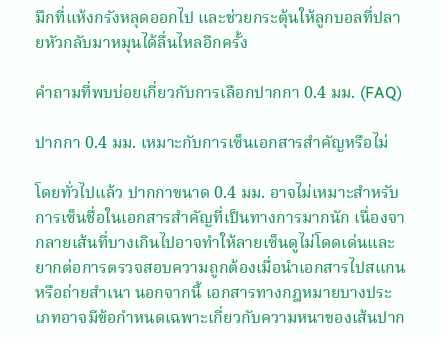มึกที่แห้งกรังหลุดออกไป และช่วยกระตุ้นให้ลูกบอลที่ปลายหัวกลับมาหมุนได้ลื่นไหลอีกครั้ง

คำถามที่พบบ่อยเกี่ยวกับการเลือกปากกา 0.4 มม. (FAQ)

ปากกา 0.4 มม. เหมาะกับการเซ็นเอกสารสำคัญหรือไม่

โดยทั่วไปแล้ว ปากกาขนาด 0.4 มม. อาจไม่เหมาะสำหรับการเซ็นชื่อในเอกสารสำคัญที่เป็นทางการมากนัก เนื่องจากลายเส้นที่บางเกินไปอาจทำให้ลายเซ็นดูไม่โดดเด่นและยากต่อการตรวจสอบความถูกต้องเมื่อนำเอกสารไปสแกนหรือถ่ายสำเนา นอกจากนี้ เอกสารทางกฎหมายบางประเภทอาจมีข้อกำหนดเฉพาะเกี่ยวกับความหนาของเส้นปาก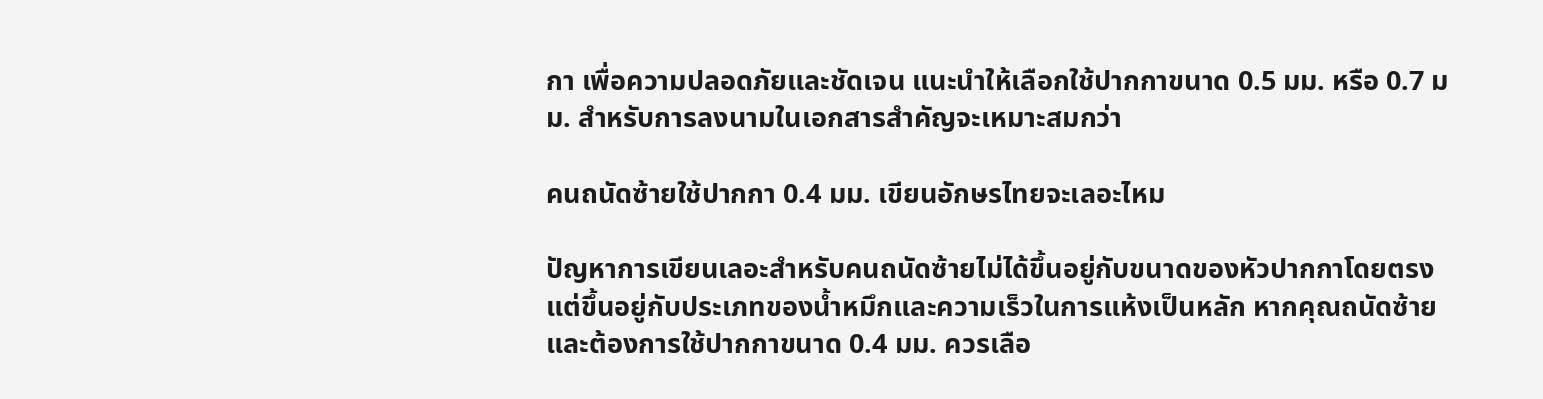กา เพื่อความปลอดภัยและชัดเจน แนะนำให้เลือกใช้ปากกาขนาด 0.5 มม. หรือ 0.7 มม. สำหรับการลงนามในเอกสารสำคัญจะเหมาะสมกว่า

คนถนัดซ้ายใช้ปากกา 0.4 มม. เขียนอักษรไทยจะเลอะไหม

ปัญหาการเขียนเลอะสำหรับคนถนัดซ้ายไม่ได้ขึ้นอยู่กับขนาดของหัวปากกาโดยตรง แต่ขึ้นอยู่กับประเภทของน้ำหมึกและความเร็วในการแห้งเป็นหลัก หากคุณถนัดซ้ายและต้องการใช้ปากกาขนาด 0.4 มม. ควรเลือ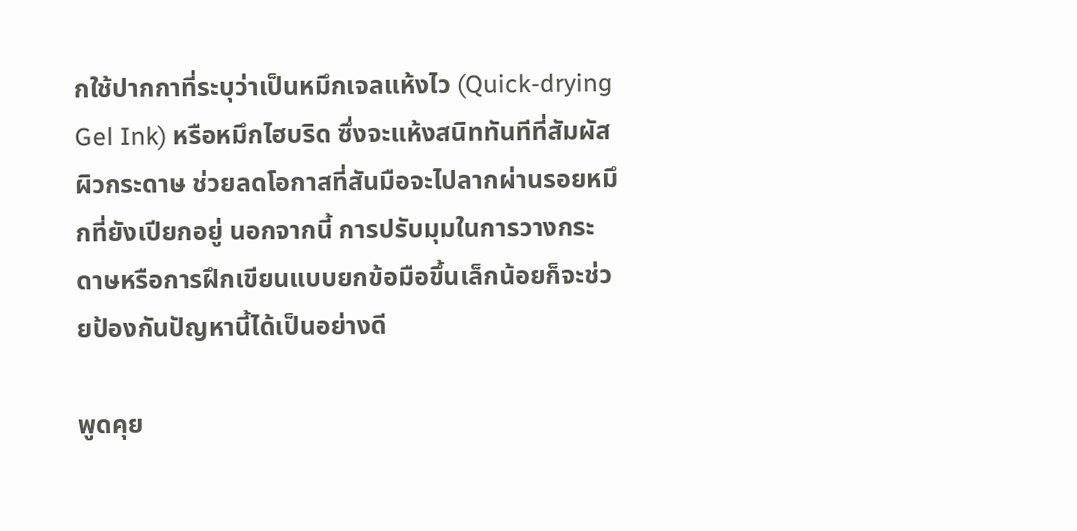กใช้ปากกาที่ระบุว่าเป็นหมึกเจลแห้งไว (Quick-drying Gel Ink) หรือหมึกไฮบริด ซึ่งจะแห้งสนิททันทีที่สัมผัสผิวกระดาษ ช่วยลดโอกาสที่สันมือจะไปลากผ่านรอยหมึกที่ยังเปียกอยู่ นอกจากนี้ การปรับมุมในการวางกระดาษหรือการฝึกเขียนแบบยกข้อมือขึ้นเล็กน้อยก็จะช่วยป้องกันปัญหานี้ได้เป็นอย่างดี

พูดคุย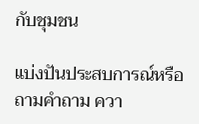กับชุมชน

แบ่งปันประสบการณ์หรือถามคำถาม ควา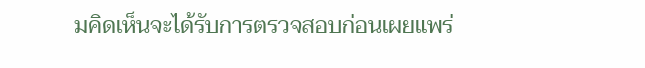มคิดเห็นจะได้รับการตรวจสอบก่อนเผยแพร่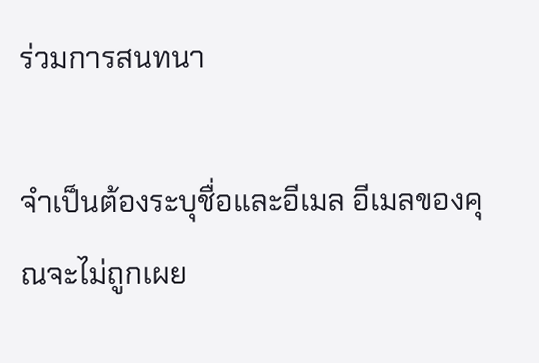ร่วมการสนทนา

จำเป็นต้องระบุชื่อและอีเมล อีเมลของคุณจะไม่ถูกเผย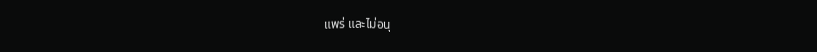แพร่ และไม่อนุ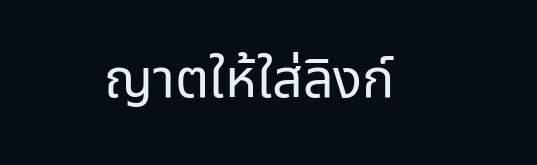ญาตให้ใส่ลิงก์